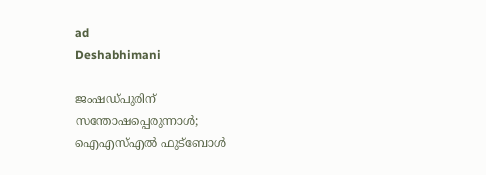ad
Deshabhimani

ജംഷഡ്‌പുരിന്‌
സന്തോഷപ്പെരുന്നാൾ; ഐഎസ്എൽ ഫുട്ബോൾ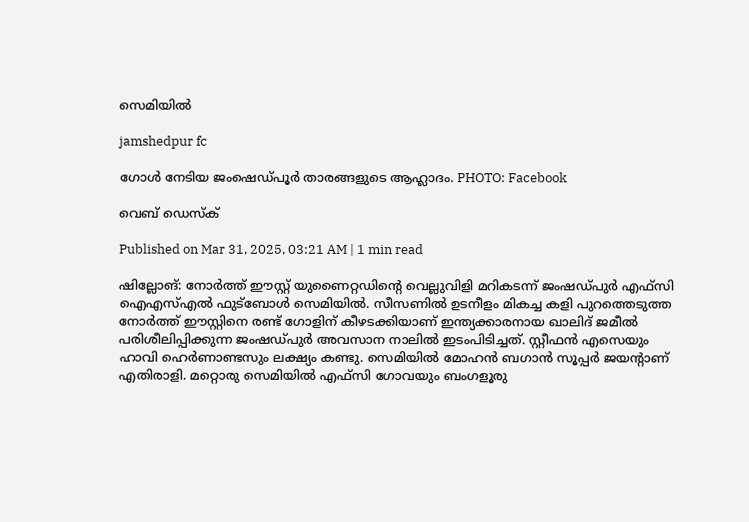സെമിയിൽ

jamshedpur fc

ഗോൾ നേടിയ ജംഷെഡ്പൂർ താരങ്ങളുടെ ആഹ്ലാദം. PHOTO: Facebook

വെബ് ഡെസ്ക്

Published on Mar 31, 2025, 03:21 AM | 1 min read

ഷില്ലോങ്‌: നോർത്ത്‌ ഈസ്റ്റ്‌ യുണൈറ്റഡിന്റെ വെല്ലുവിളി മറികടന്ന്‌ ജംഷഡ്‌പുർ എഫ്‌സി ഐഎസ്‌എൽ ഫുട്‌ബോൾ സെമിയിൽ. സീസണിൽ ഉടനീളം മികച്ച കളി പുറത്തെടുത്ത നോർത്ത്‌ ഈസ്റ്റിനെ രണ്ട്‌ ഗോളിന്‌ കീഴടക്കിയാണ്‌ ഇന്ത്യക്കാരനായ ഖാലിദ്‌ ജമീൽ പരിശീലിപ്പിക്കുന്ന ജംഷഡ്‌പുർ അവസാന നാലിൽ ഇടംപിടിച്ചത്‌. സ്റ്റീഫൻ എസെയും ഹാവി ഹെർണാണ്ടസും ലക്ഷ്യം കണ്ടു. സെമിയിൽ മോഹൻ ബഗാൻ സൂപ്പർ ജയന്റാണ്‌ എതിരാളി. മറ്റൊരു സെമിയിൽ എഫ്‌സി ഗോവയും ബംഗളൂരു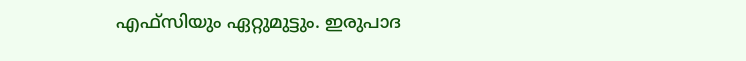എഫ്‌സിയും ഏറ്റുമുട്ടും. ഇരുപാദ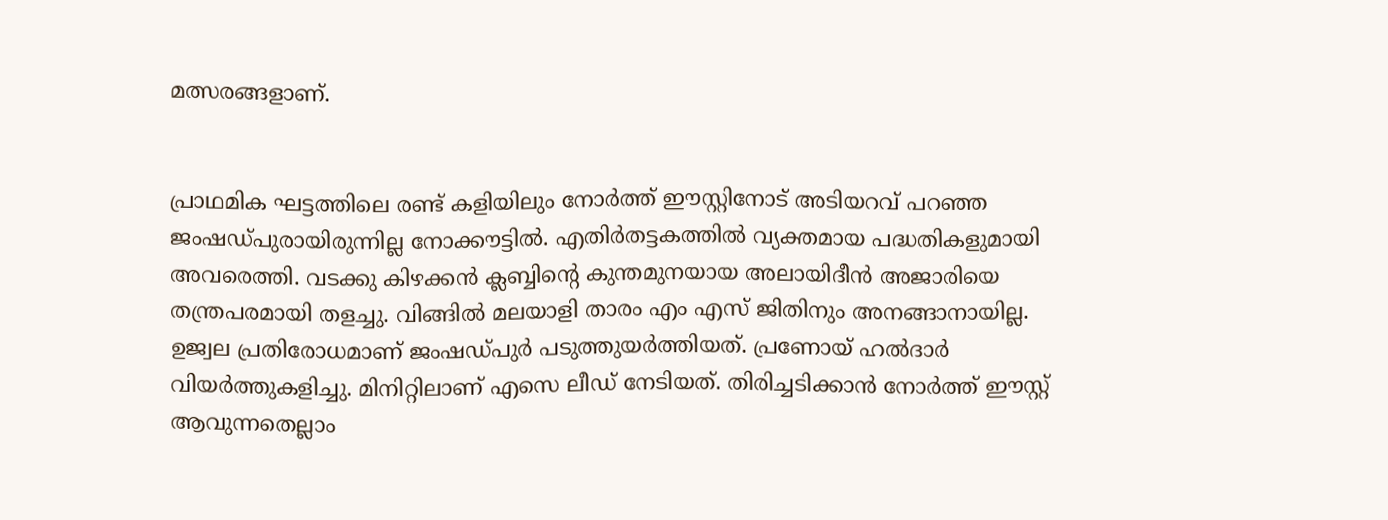മത്സരങ്ങളാണ്‌.


പ്രാഥമിക ഘട്ടത്തിലെ രണ്ട്‌ കളിയിലും നോർത്ത്‌ ഈസ്റ്റിനോട്‌ അടിയറവ്‌ പറഞ്ഞ ജംഷഡ്‌പുരായിരുന്നില്ല നോക്കൗട്ടിൽ. എതിർതട്ടകത്തിൽ വ്യക്തമായ പദ്ധതികളുമായി അവരെത്തി. വടക്കു കിഴക്കൻ ക്ലബ്ബിന്റെ കുന്തമുനയായ അലായിദീൻ അജാരിയെ തന്ത്രപരമായി തളച്ചു. വിങ്ങിൽ മലയാളി താരം എം എസ്‌ ജിതിനും അനങ്ങാനായില്ല. ഉജ്വല പ്രതിരോധമാണ്‌ ജംഷഡ്‌പുർ പടുത്തുയർത്തിയത്‌. പ്രണോയ്‌ ഹൽദാർ വിയർത്തുകളിച്ചു. മിനിറ്റിലാണ്‌ എസെ ലീഡ്‌ നേടിയത്‌. തിരിച്ചടിക്കാൻ നോർത്ത്‌ ഈസ്റ്റ്‌ ആവുന്നതെല്ലാം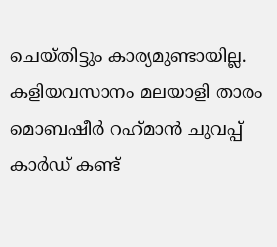ചെയ്‌തിട്ടും കാര്യമുണ്ടായില്ല. കളിയവസാനം മലയാളി താരം മൊബഷീർ റഹ്‌മാൻ ചുവപ്പ്‌ കാർഡ്‌ കണ്ട്‌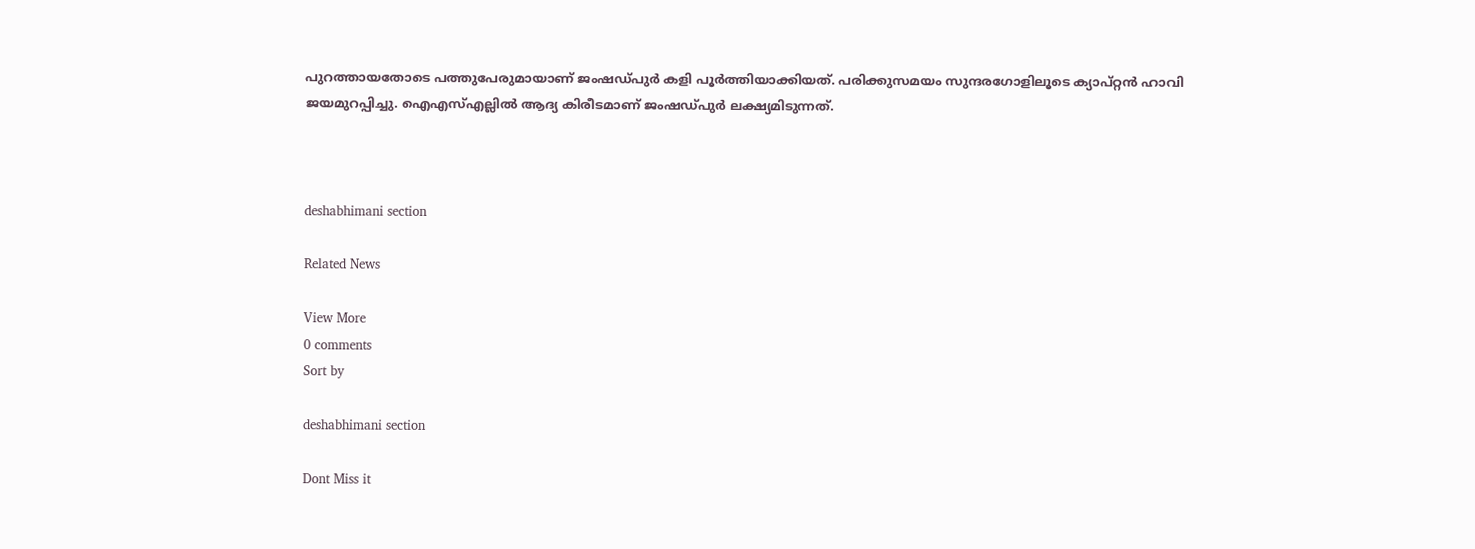പുറത്തായതോടെ പത്തുപേരുമായാണ്‌ ജംഷഡ്‌പുർ കളി പൂർത്തിയാക്കിയത്‌. പരിക്കുസമയം സുന്ദരഗോളിലൂടെ ക്യാപ്റ്റൻ ഹാവി ജയമുറപ്പിച്ചു. ഐഎസ്‌എല്ലിൽ ആദ്യ കിരീടമാണ്‌ ജംഷഡ്‌പുർ ലക്ഷ്യമിടുന്നത്‌.



deshabhimani section

Related News

View More
0 comments
Sort by

deshabhimani section

Dont Miss it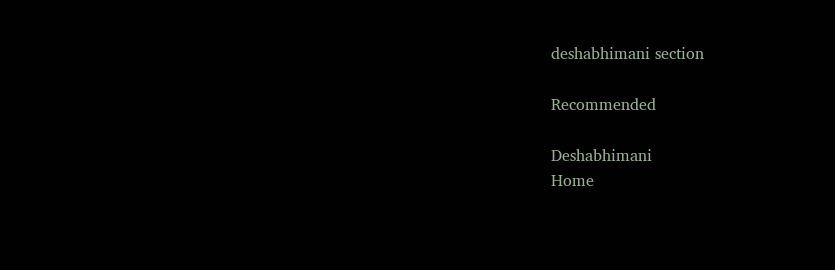deshabhimani section

Recommended

Deshabhimani
Home